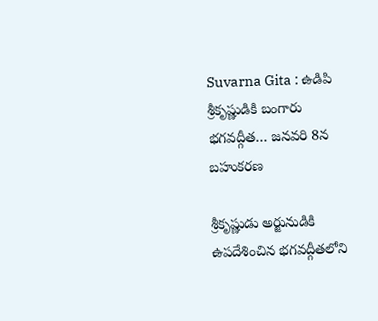Suvarna Gita : ఉడిపి శ్రీకృష్ణుడికి బంగారు భగవద్గీత… జనవరి 8న బహుకరణ

శ్రీకృష్ణుడు అర్జునుడికి ఉపదేశించిన భగవద్గీతలోని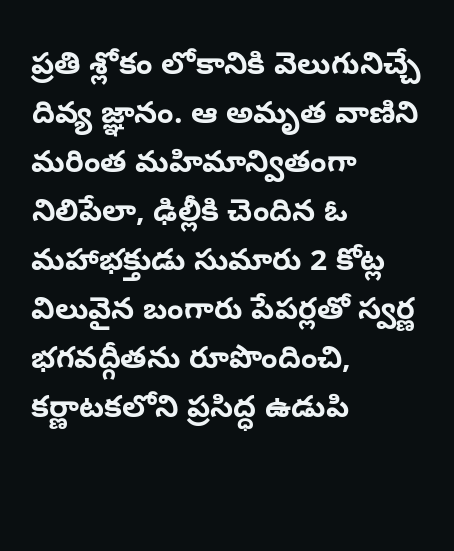ప్రతి శ్లోకం లోకానికి వెలుగునిచ్చే దివ్య జ్ఞానం. ఆ అమృత వాణిని మరింత మహిమాన్వితంగా నిలిపేలా, ఢిల్లీకి చెందిన ఓ మహాభక్తుడు సుమారు 2 కోట్ల విలువైన బంగారు పేపర్లతో స్వర్ణ భగవద్గీతను రూపొందించి, కర్ణాటకలోని ప్రసిద్ధ ఉడుపి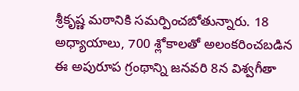శ్రీకృష్ణ మఠానికి సమర్పించబోతున్నారు. 18 అధ్యాయాలు, 700 శ్లోకాలతో అలంకరించబడిన ఈ అపురూప గ్రంథాన్ని జనవరి 8న విశ్వగీతా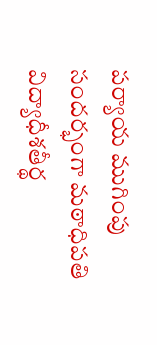పర్యాయ ముగింపు సందర్భంగా మఠాధిపతి విద్యాధీశతీర్థ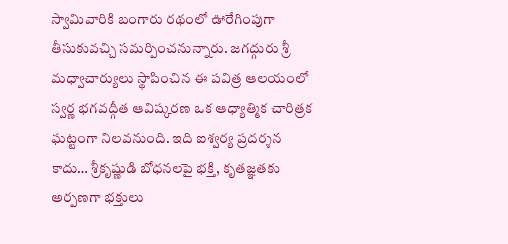స్వామివారికి బంగారు రథంలో ఊరేగింపుగా తీసుకువచ్చి సమర్పించనున్నారు. జగద్గురు శ్రీ మధ్వాచార్యులు స్థాపించిన ఈ పవిత్ర ఆలయంలో స్వర్ణ భగవద్గీత ఆవిష్కరణ ఒక ఆధ్యాత్మిక చారిత్రక ఘట్టంగా నిలవనుంది. ఇది ఐశ్వర్య ప్రదర్శన కాదు… శ్రీకృష్ణుడి బోధనలపై భక్తి, కృతజ్ఞతకు అర్పణగా భక్తులు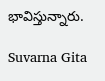భావిస్తున్నారు.

Suvarna Gita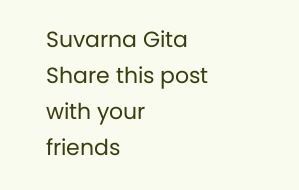Suvarna Gita
Share this post with your friends